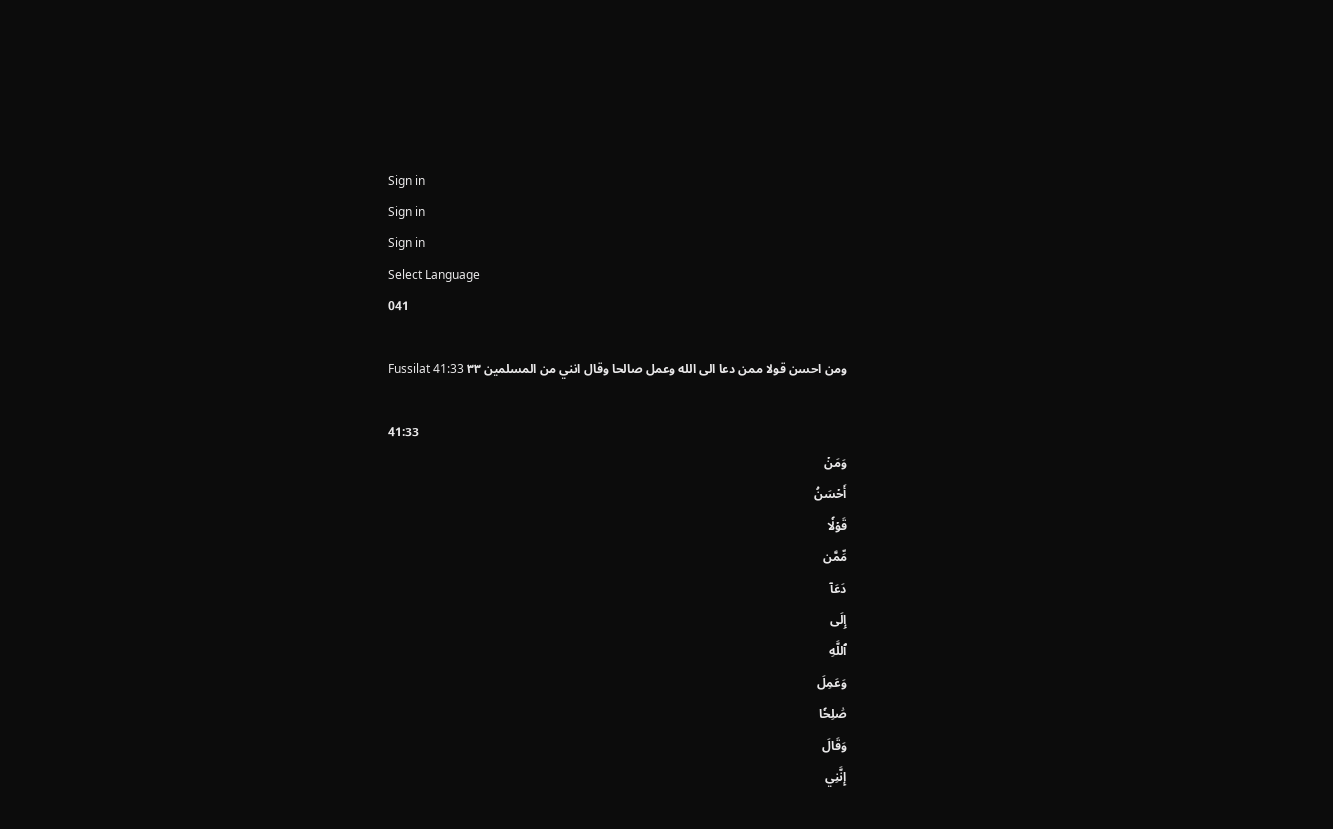Sign in
Sign in
Sign in
Select Language
041

Fussilat 41:33 ومن احسن قولا ممن دعا الى الله وعمل صالحا وقال انني من المسلمين ٣٣

41:33
وَمَنۡ
أَحۡسَنُ
قَوۡلٗا
مِّمَّن
دَعَآ
إِلَى
ٱللَّهِ
وَعَمِلَ
صَٰلِحٗا
وَقَالَ
إِنَّنِي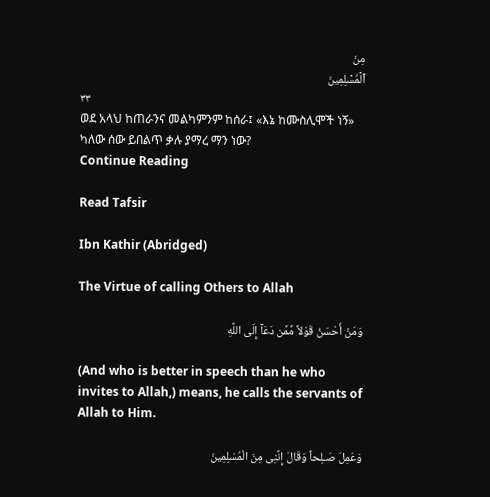مِنَ
ٱلۡمُسۡلِمِينَ
٣٣
ወደ አላህ ከጠራንና መልካምንም ከሰራ፤ «እኔ ከሙስሊሞች ነኝ» ካለው ሰው ይበልጥ ቃሉ ያማረ ማን ነው?
Continue Reading

Read Tafsir

Ibn Kathir (Abridged)

The Virtue of calling Others to Allah

وَمَنْ أَحْسَنُ قَوْلاً مِّمَّن دَعَآ إِلَى اللَّهِ

(And who is better in speech than he who invites to Allah,) means, he calls the servants of Allah to Him.

وَعَمِلَ صَـلِحاً وَقَالَ إِنَّنِى مِنَ الْمُسْلِمِينَ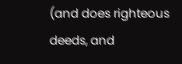(and does righteous deeds, and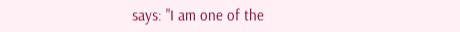says: "I am one of the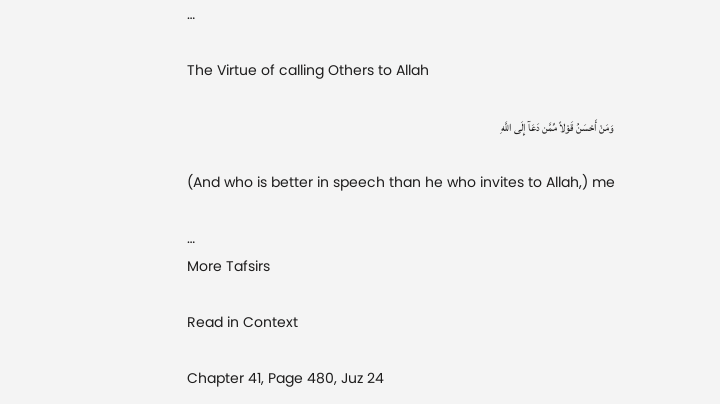…

The Virtue of calling Others to Allah

وَمَنْ أَحْسَنُ قَوْلاً مِّمَّن دَعَآ إِلَى اللَّهِ

(And who is better in speech than he who invites to Allah,) me

…
More Tafsirs

Read in Context

Chapter 41, Page 480, Juz 24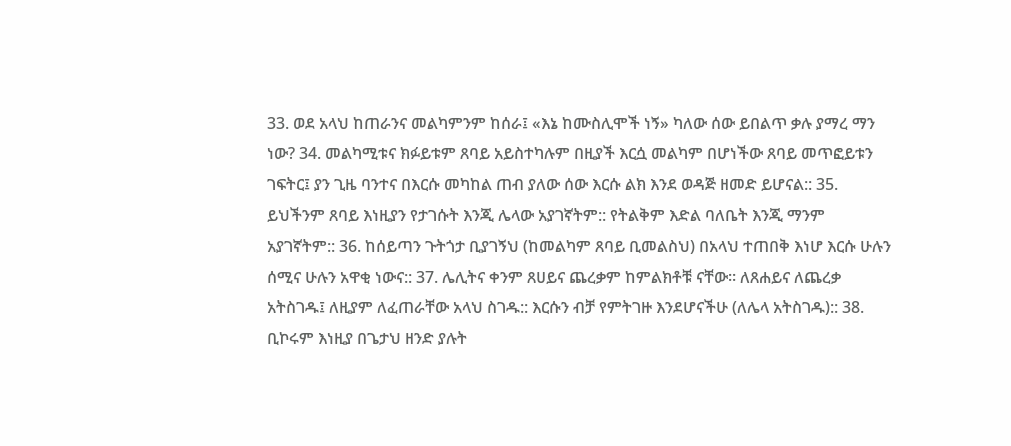33. ወደ አላህ ከጠራንና መልካምንም ከሰራ፤ «እኔ ከሙስሊሞች ነኝ» ካለው ሰው ይበልጥ ቃሉ ያማረ ማን ነው? 34. መልካሚቱና ክፉይቱም ጸባይ አይስተካሉም በዚያች እርሷ መልካም በሆነችው ጸባይ መጥፎይቱን ገፍትር፤ ያን ጊዜ ባንተና በእርሱ መካከል ጠብ ያለው ሰው እርሱ ልክ እንደ ወዳጅ ዘመድ ይሆናል:: 35. ይህችንም ጸባይ እነዚያን የታገሱት እንጂ ሌላው አያገኛትም:: የትልቅም እድል ባለቤት እንጂ ማንም አያገኛትም:: 36. ከሰይጣን ጉትጎታ ቢያገኝህ (ከመልካም ጸባይ ቢመልስህ) በአላህ ተጠበቅ እነሆ እርሱ ሁሉን ሰሚና ሁሉን አዋቂ ነውና:: 37. ሌሊትና ቀንም ጸሀይና ጨረቃም ከምልክቶቹ ናቸው። ለጸሐይና ለጨረቃ አትስገዱ፤ ለዚያም ለፈጠራቸው አላህ ስገዱ:: እርሱን ብቻ የምትገዙ እንደሆናችሁ (ለሌላ አትስገዱ):: 38. ቢኮሩም እነዚያ በጌታህ ዘንድ ያሉት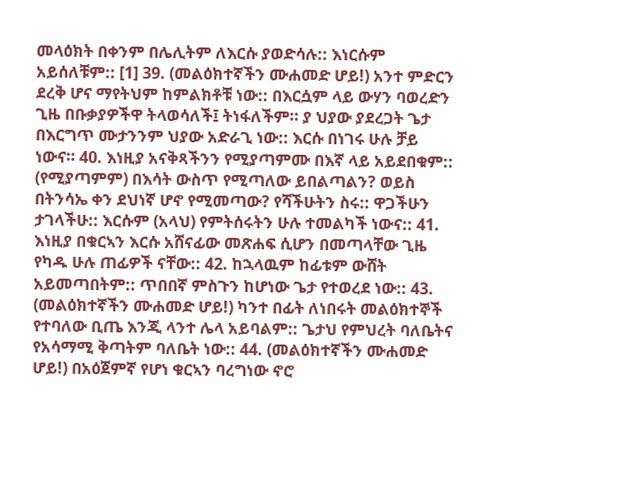መላዕክት በቀንም በሌሊትም ለእርሱ ያወድሳሉ:: እነርሱም አይሰለቹም:: [1] 39. (መልዕክተኛችን ሙሐመድ ሆይ!) አንተ ምድርን ደረቅ ሆና ማየትህም ከምልክቶቹ ነው:: በእርሷም ላይ ውሃን ባወረድን ጊዜ በቡቃያዎችዋ ትላወሳለች፤ ትነፋለችም። ያ ህያው ያደረጋት ጌታ በእርግጥ ሙታንንም ህያው አድራጊ ነው:: እርሱ በነገሩ ሁሉ ቻይ ነውና። 40. እነዚያ አናቅጻችንን የሚያጣምሙ በእኛ ላይ አይደበቁም:: (የሚያጣምም) በእሳት ውስጥ የሚጣለው ይበልጣልን? ወይስ በትንሳኤ ቀን ደህነኛ ሆኖ የሚመጣው? የሻችሁትን ስሩ:: ዋጋችሁን ታገላችሁ:: እርሱም (አላህ) የምትሰሩትን ሁሉ ተመልካች ነውና:: 41. እነዚያ በቁርኣን እርሱ አሸናፊው መጽሐፍ ሲሆን በመጣላቸው ጊዜ የካዱ ሁሉ ጠፊዎች ናቸው:: 42. ከኋላዉም ከፊቱም ውሸት አይመጣበትም:: ጥበበኛ ምስጉን ከሆነው ጌታ የተወረደ ነው:: 43. (መልዕክተኛችን ሙሐመድ ሆይ!) ካንተ በፊት ለነበሩት መልዕክተኞች የተባለው ቢጤ እንጂ ላንተ ሌላ አይባልም:: ጌታህ የምህረት ባለቤትና የአሳማሚ ቅጣትም ባለቤት ነው:: 44. (መልዕክተኛችን ሙሐመድ ሆይ!) በአዕጀምኛ የሆነ ቁርኣን ባረግነው ኖሮ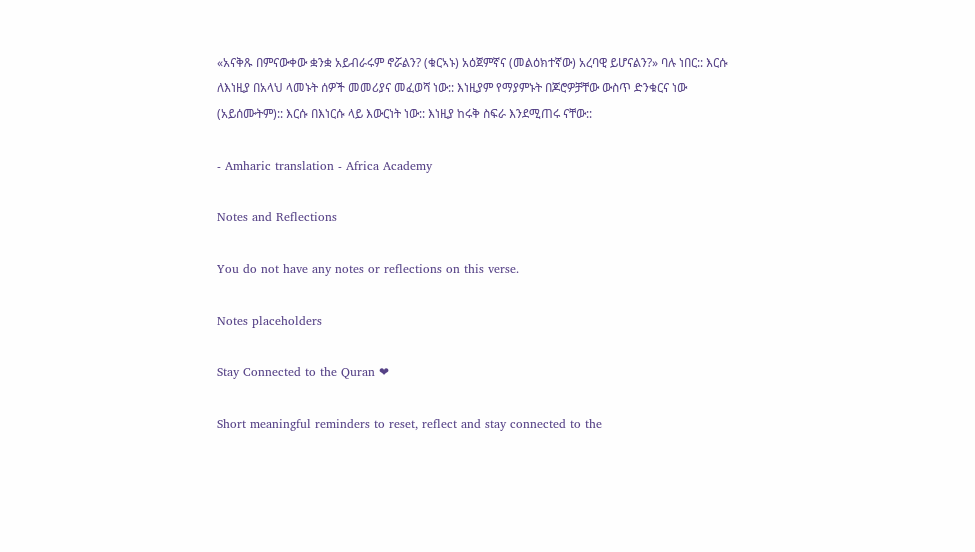«አናቅጹ በምናውቀው ቋንቋ አይብራሩም ኖሯልን? (ቁርኣኑ) አዕጀምኛና (መልዕክተኛው) አረባዊ ይሆናልን?» ባሉ ነበር:: እርሱ ለእነዚያ በአላህ ላመኑት ሰዎች መመሪያና መፈወሻ ነው:: እነዚያም የማያምኑት በጆሮዎቻቸው ውስጥ ድንቁርና ነው (አይሰሙትም):: እርሱ በእነርሱ ላይ እውርነት ነው:: እነዚያ ከሩቅ ስፍራ እንደሚጠሩ ናቸው::

- Amharic translation - Africa Academy

Notes and Reflections

You do not have any notes or reflections on this verse.

Notes placeholders

Stay Connected to the Quran ❤

Short meaningful reminders to reset, reflect and stay connected to the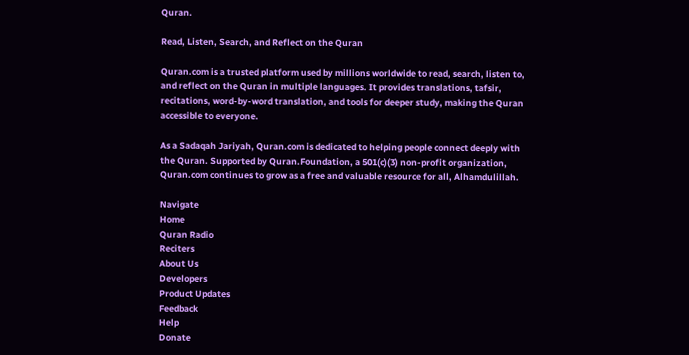Quran.

Read, Listen, Search, and Reflect on the Quran

Quran.com is a trusted platform used by millions worldwide to read, search, listen to, and reflect on the Quran in multiple languages. It provides translations, tafsir, recitations, word-by-word translation, and tools for deeper study, making the Quran accessible to everyone.

As a Sadaqah Jariyah, Quran.com is dedicated to helping people connect deeply with the Quran. Supported by Quran.Foundation, a 501(c)(3) non-profit organization, Quran.com continues to grow as a free and valuable resource for all, Alhamdulillah.

Navigate
Home
Quran Radio
Reciters
About Us
Developers
Product Updates
Feedback
Help
Donate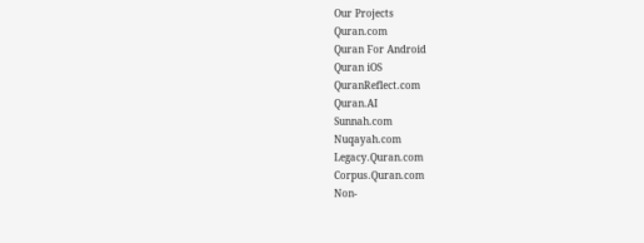Our Projects
Quran.com
Quran For Android
Quran iOS
QuranReflect.com
Quran.AI
Sunnah.com
Nuqayah.com
Legacy.Quran.com
Corpus.Quran.com
Non-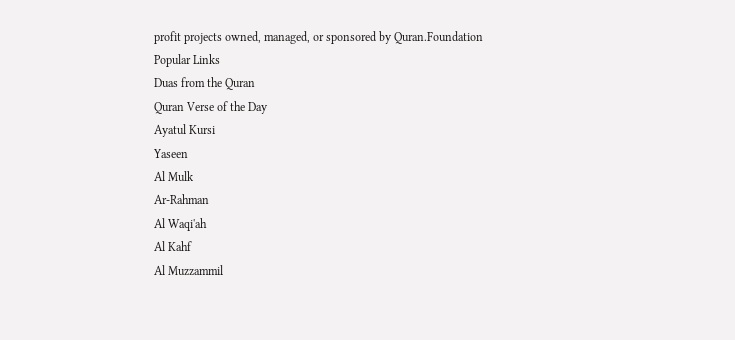profit projects owned, managed, or sponsored by Quran.Foundation
Popular Links
Duas from the Quran
Quran Verse of the Day
Ayatul Kursi
Yaseen
Al Mulk
Ar-Rahman
Al Waqi'ah
Al Kahf
Al Muzzammil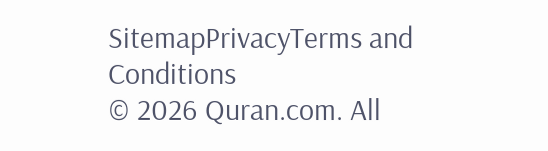SitemapPrivacyTerms and Conditions
© 2026 Quran.com. All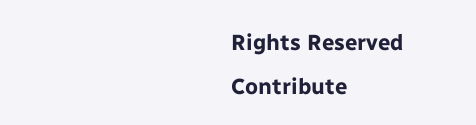Rights Reserved
Contribute